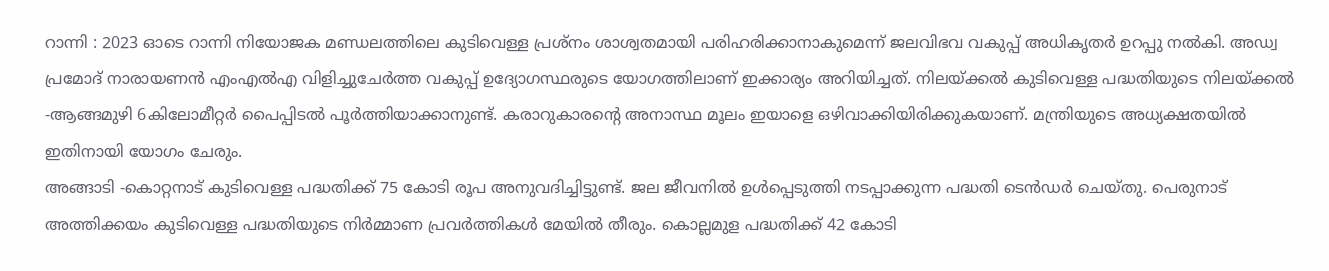റാന്നി : 2023 ഓടെ റാന്നി നിയോജക മണ്ഡലത്തിലെ കുടിവെള്ള പ്രശ്നം ശാശ്വതമായി പരിഹരിക്കാനാകുമെന്ന് ജലവിഭവ വകുപ്പ് അധികൃതർ ഉറപ്പു നൽകി. അഡ്വ പ്രമോദ് നാരായണൻ എംഎൽഎ വിളിച്ചുചേർത്ത വകുപ്പ് ഉദ്യോഗസ്ഥരുടെ യോഗത്തിലാണ് ഇക്കാര്യം അറിയിച്ചത്. നിലയ്ക്കൽ കുടിവെള്ള പദ്ധതിയുടെ നിലയ്ക്കൽ -ആങ്ങമുഴി 6കിലോമീറ്റർ പൈപ്പിടൽ പൂർത്തിയാക്കാനുണ്ട്. കരാറുകാരന്റെ അനാസ്ഥ മൂലം ഇയാളെ ഒഴിവാക്കിയിരിക്കുകയാണ്. മന്ത്രിയുടെ അധ്യക്ഷതയിൽ ഇതിനായി യോഗം ചേരും.
അങ്ങാടി -കൊറ്റനാട് കുടിവെള്ള പദ്ധതിക്ക് 75 കോടി രൂപ അനുവദിച്ചിട്ടുണ്ട്. ജല ജീവനിൽ ഉൾപ്പെടുത്തി നടപ്പാക്കുന്ന പദ്ധതി ടെൻഡർ ചെയ്തു. പെരുനാട് അത്തിക്കയം കുടിവെള്ള പദ്ധതിയുടെ നിർമ്മാണ പ്രവർത്തികൾ മേയിൽ തീരും. കൊല്ലമുള പദ്ധതിക്ക് 42 കോടി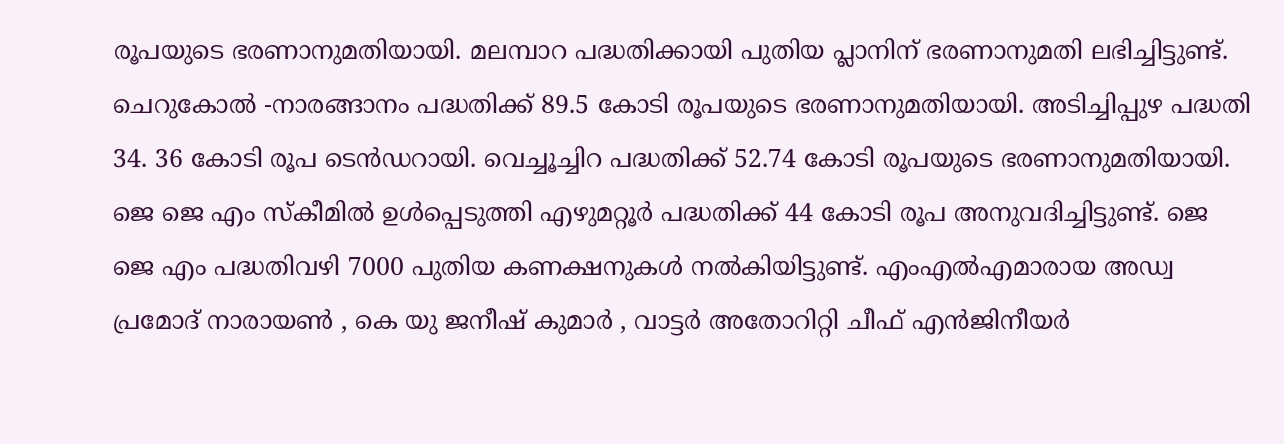രൂപയുടെ ഭരണാനുമതിയായി. മലമ്പാറ പദ്ധതിക്കായി പുതിയ പ്ലാനിന് ഭരണാനുമതി ലഭിച്ചിട്ടുണ്ട്.
ചെറുകോൽ -നാരങ്ങാനം പദ്ധതിക്ക് 89.5 കോടി രൂപയുടെ ഭരണാനുമതിയായി. അടിച്ചിപ്പുഴ പദ്ധതി 34. 36 കോടി രൂപ ടെൻഡറായി. വെച്ചൂച്ചിറ പദ്ധതിക്ക് 52.74 കോടി രൂപയുടെ ഭരണാനുമതിയായി. ജെ ജെ എം സ്കീമിൽ ഉൾപ്പെടുത്തി എഴുമറ്റൂർ പദ്ധതിക്ക് 44 കോടി രൂപ അനുവദിച്ചിട്ടുണ്ട്. ജെ ജെ എം പദ്ധതിവഴി 7000 പുതിയ കണക്ഷനുകൾ നൽകിയിട്ടുണ്ട്. എംഎൽഎമാരായ അഡ്വ പ്രമോദ് നാരായൺ , കെ യു ജനീഷ് കുമാർ , വാട്ടർ അതോറിറ്റി ചീഫ് എൻജിനീയർ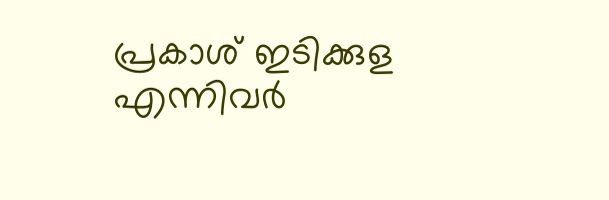പ്രകാശ് ഇടിക്കുള എന്നിവർ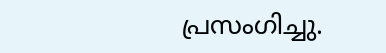പ്രസംഗിച്ചു.